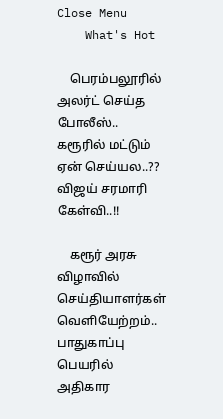Close Menu
    What's Hot

    பெரம்பலூரில் அலர்ட் செய்த போலீஸ்.. கரூரில் மட்டும் ஏன் செய்யல..?? விஜய் சரமாரி கேள்வி..!!

    கரூர் அரசு விழாவில் செய்தியாளர்கள் வெளியேற்றம்.. பாதுகாப்பு பெயரில் அதிகார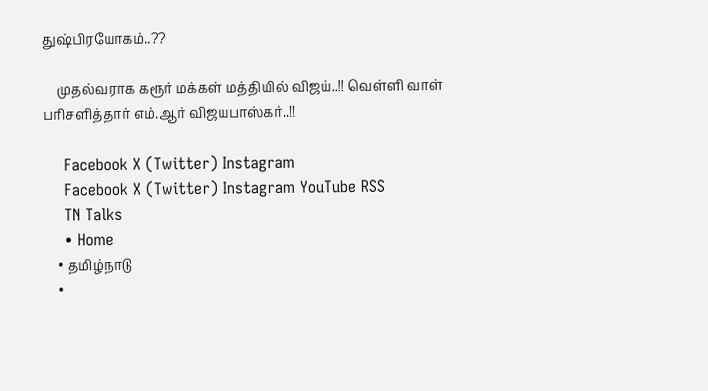துஷ்பிரயோகம்..??

    முதல்வராக கரூர் மக்கள் மத்தியில் விஜய்..!! வெள்ளி வாள் பரிசளித்தார் எம்.ஆர் விஜயபாஸ்கர்..!!

    Facebook X (Twitter) Instagram
    Facebook X (Twitter) Instagram YouTube RSS
    TN Talks
    • Home
    • தமிழ்நாடு
    •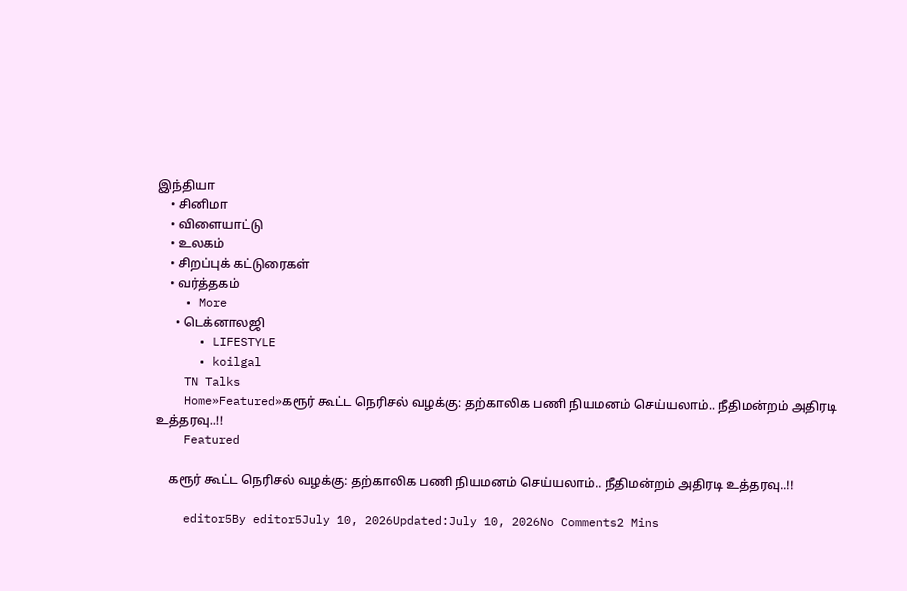இந்தியா
    • சினிமா
    • விளையாட்டு
    • உலகம்
    • சிறப்புக் கட்டுரைகள்
    • வர்த்தகம்
    • More
      • டெக்னாலஜி
      • LIFESTYLE
      • koilgal
    TN Talks
    Home»Featured»கரூர் கூட்ட நெரிசல் வழக்கு: தற்காலிக பணி நியமனம் செய்யலாம்.. நீதிமன்றம் அதிரடி உத்தரவு..!!
    Featured

    கரூர் கூட்ட நெரிசல் வழக்கு: தற்காலிக பணி நியமனம் செய்யலாம்.. நீதிமன்றம் அதிரடி உத்தரவு..!!

    editor5By editor5July 10, 2026Updated:July 10, 2026No Comments2 Mins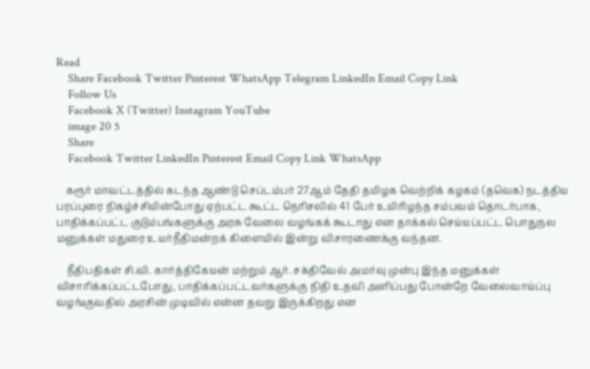Read
    Share Facebook Twitter Pinterest WhatsApp Telegram LinkedIn Email Copy Link
    Follow Us
    Facebook X (Twitter) Instagram YouTube
    image 20 5
    Share
    Facebook Twitter LinkedIn Pinterest Email Copy Link WhatsApp

    கரூர் மாவட்டத்தில் கடந்த ஆண்டு செப்டம்பர் 27ஆம் தேதி தமிழக வெற்றிக் கழகம் (தவெக) நடத்திய பரப்புரை நிகழ்ச்சியின்போது ஏற்பட்ட கூட்ட நெரிசலில் 41 பேர் உயிரிழந்த சம்பவம் தொடர்பாக, பாதிக்கப்பட்ட குடும்பங்களுக்கு அரசு வேலை வழங்கக் கூடாது என தாக்கல் செய்யப்பட்ட பொதுநல மனுக்கள் மதுரை உயர்நீதிமன்றக் கிளையில் இன்று விசாரணைக்கு வந்தன.

    நீதிபதிகள் சி.வி. கார்த்திகேயன் மற்றும் ஆர். சக்திவேல் அமர்வு முன்பு இந்த மனுக்கள் விசாரிக்கப்பட்டபோது, பாதிக்கப்பட்டவர்களுக்கு நிதி உதவி அளிப்பது போன்றே வேலைவாய்ப்பு வழங்குவதில் அரசின் முடிவில் என்ன தவறு இருக்கிறது என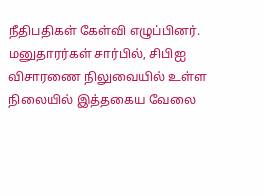நீதிபதிகள் கேள்வி எழுப்பினர். மனுதாரர்கள் சார்பில், சிபிஐ விசாரணை நிலுவையில் உள்ள நிலையில் இத்தகைய வேலை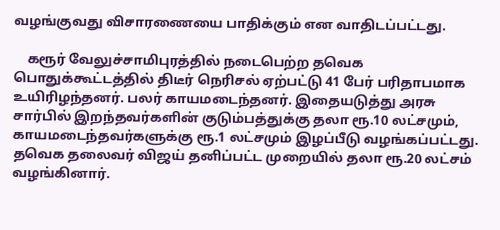வழங்குவது விசாரணையை பாதிக்கும் என வாதிடப்பட்டது.

    கரூர் வேலுச்சாமிபுரத்தில் நடைபெற்ற தவெக பொதுக்கூட்டத்தில் திடீர் நெரிசல் ஏற்பட்டு 41 பேர் பரிதாபமாக உயிரிழந்தனர். பலர் காயமடைந்தனர். இதையடுத்து அரசு சார்பில் இறந்தவர்களின் குடும்பத்துக்கு தலா ரூ.10 லட்சமும், காயமடைந்தவர்களுக்கு ரூ.1 லட்சமும் இழப்பீடு வழங்கப்பட்டது. தவெக தலைவர் விஜய் தனிப்பட்ட முறையில் தலா ரூ.20 லட்சம் வழங்கினார்.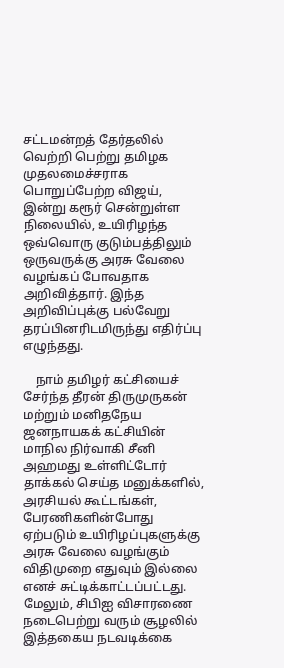சட்டமன்றத் தேர்தலில் வெற்றி பெற்று தமிழக முதலமைச்சராக பொறுப்பேற்ற விஜய், இன்று கரூர் சென்றுள்ள நிலையில், உயிரிழந்த ஒவ்வொரு குடும்பத்திலும் ஒருவருக்கு அரசு வேலை வழங்கப் போவதாக அறிவித்தார். இந்த அறிவிப்புக்கு பல்வேறு தரப்பினரிடமிருந்து எதிர்ப்பு எழுந்தது.

    நாம் தமிழர் கட்சியைச் சேர்ந்த தீரன் திருமுருகன் மற்றும் மனிதநேய ஜனநாயகக் கட்சியின் மாநில நிர்வாகி சீனி அஹமது உள்ளிட்டோர் தாக்கல் செய்த மனுக்களில், அரசியல் கூட்டங்கள், பேரணிகளின்போது ஏற்படும் உயிரிழப்புகளுக்கு அரசு வேலை வழங்கும் விதிமுறை எதுவும் இல்லை எனச் சுட்டிக்காட்டப்பட்டது. மேலும், சிபிஐ விசாரணை நடைபெற்று வரும் சூழலில் இத்தகைய நடவடிக்கை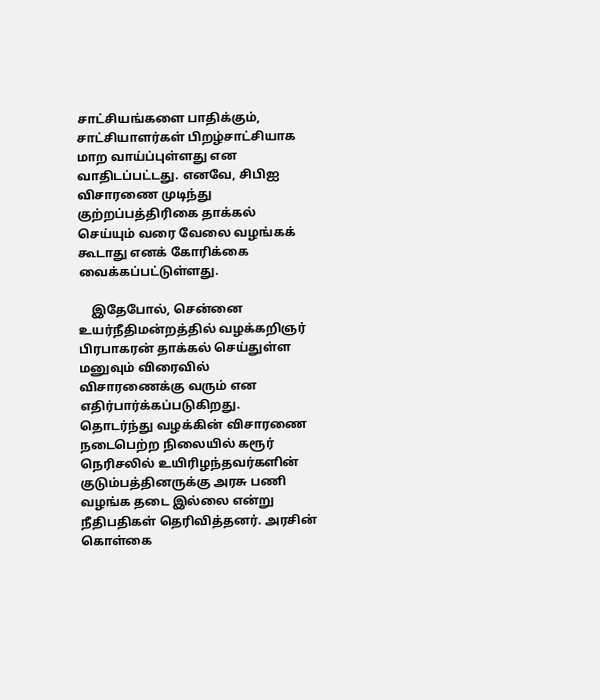சாட்சியங்களை பாதிக்கும், சாட்சியாளர்கள் பிறழ்சாட்சியாக மாற வாய்ப்புள்ளது என வாதிடப்பட்டது. எனவே, சிபிஐ விசாரணை முடிந்து குற்றப்பத்திரிகை தாக்கல் செய்யும் வரை வேலை வழங்கக் கூடாது எனக் கோரிக்கை வைக்கப்பட்டுள்ளது.

    இதேபோல், சென்னை உயர்நீதிமன்றத்தில் வழக்கறிஞர் பிரபாகரன் தாக்கல் செய்துள்ள மனுவும் விரைவில் விசாரணைக்கு வரும் என எதிர்பார்க்கப்படுகிறது. தொடர்ந்து வழக்கின் விசாரணை நடைபெற்ற நிலையில் கரூர் நெரிசலில் உயிரிழந்தவர்களின் குடும்பத்தினருக்கு அரசு பணி வழங்க தடை இல்லை என்று நீதிபதிகள் தெரிவித்தனர். அரசின் கொள்கை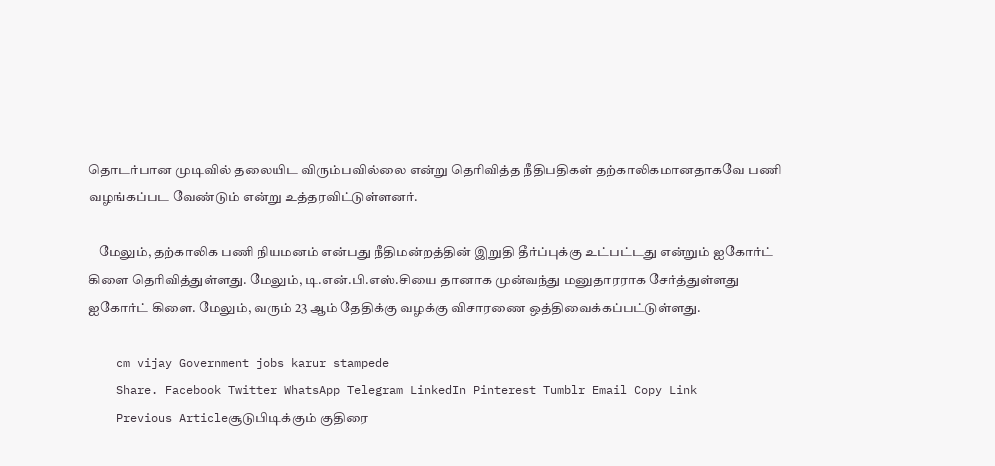தொடர்பான முடிவில் தலையிட விரும்பவில்லை என்று தெரிவித்த நீதிபதிகள் தற்காலிகமானதாகவே பணி வழங்கப்பட வேண்டும் என்று உத்தரவிட்டுள்ளனர்.

    மேலும், தற்காலிக பணி நியமனம் என்பது நீதிமன்றத்தின் இறுதி தீர்ப்புக்கு உட்பட்டது என்றும் ஐகோர்ட் கிளை தெரிவித்துள்ளது. மேலும், டி.என்.பி.எஸ்.சியை தானாக முன்வந்து மனுதாரராக சேர்த்துள்ளது ஐகோர்ட் கிளை. மேலும், வரும் 23 ஆம் தேதிக்கு வழக்கு விசாரணை ஒத்திவைக்கப்பட்டுள்ளது.

    cm vijay Government jobs karur stampede
    Share. Facebook Twitter WhatsApp Telegram LinkedIn Pinterest Tumblr Email Copy Link
    Previous Articleசூடுபிடிக்கும் குதிரை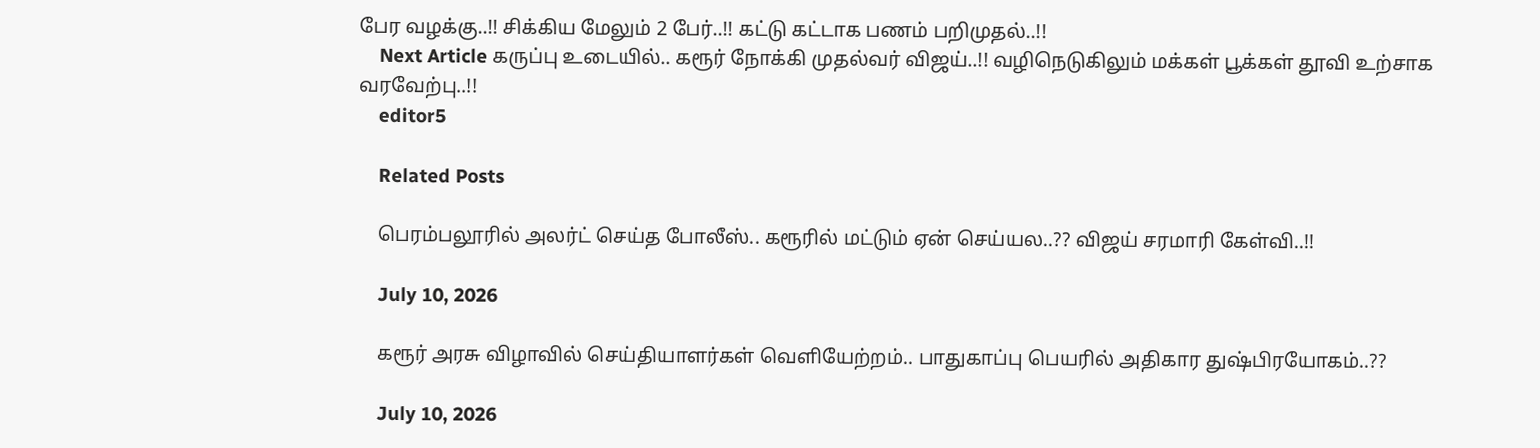பேர வழக்கு..!! சிக்கிய மேலும் 2 பேர்..!! கட்டு கட்டாக பணம் பறிமுதல்..!!
    Next Article கருப்பு உடையில்.. கரூர் நோக்கி முதல்வர் விஜய்..!! வழிநெடுகிலும் மக்கள் பூக்கள் தூவி உற்சாக வரவேற்பு..!!
    editor5

    Related Posts

    பெரம்பலூரில் அலர்ட் செய்த போலீஸ்.. கரூரில் மட்டும் ஏன் செய்யல..?? விஜய் சரமாரி கேள்வி..!!

    July 10, 2026

    கரூர் அரசு விழாவில் செய்தியாளர்கள் வெளியேற்றம்.. பாதுகாப்பு பெயரில் அதிகார துஷ்பிரயோகம்..??

    July 10, 2026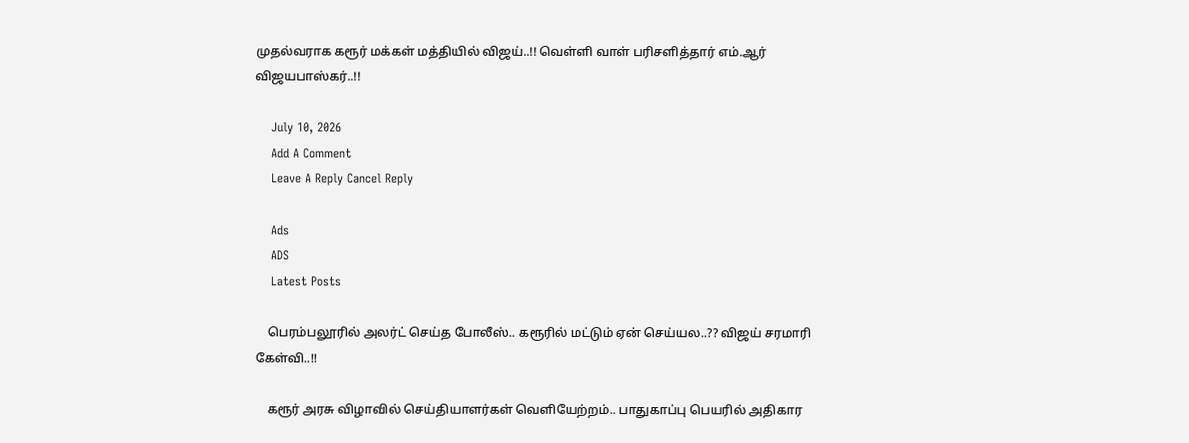முதல்வராக கரூர் மக்கள் மத்தியில் விஜய்..!! வெள்ளி வாள் பரிசளித்தார் எம்.ஆர் விஜயபாஸ்கர்..!!

    July 10, 2026
    Add A Comment
    Leave A Reply Cancel Reply

    Ads
    ADS
    Latest Posts

    பெரம்பலூரில் அலர்ட் செய்த போலீஸ்.. கரூரில் மட்டும் ஏன் செய்யல..?? விஜய் சரமாரி கேள்வி..!!

    கரூர் அரசு விழாவில் செய்தியாளர்கள் வெளியேற்றம்.. பாதுகாப்பு பெயரில் அதிகார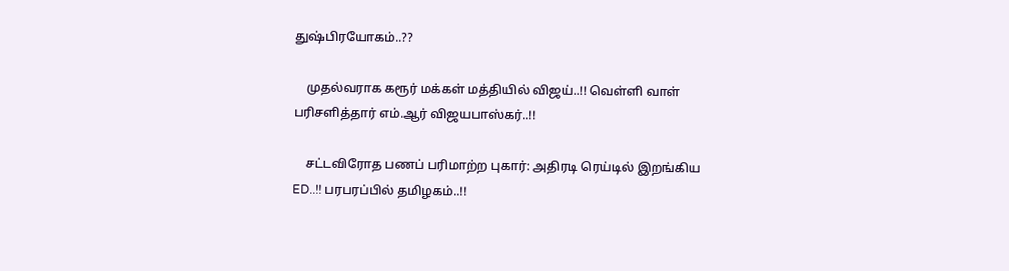துஷ்பிரயோகம்..??

    முதல்வராக கரூர் மக்கள் மத்தியில் விஜய்..!! வெள்ளி வாள் பரிசளித்தார் எம்.ஆர் விஜயபாஸ்கர்..!!

    சட்டவிரோத பணப் பரிமாற்ற புகார்: அதிரடி ரெய்டில் இறங்கிய ED..!! பரபரப்பில் தமிழகம்..!!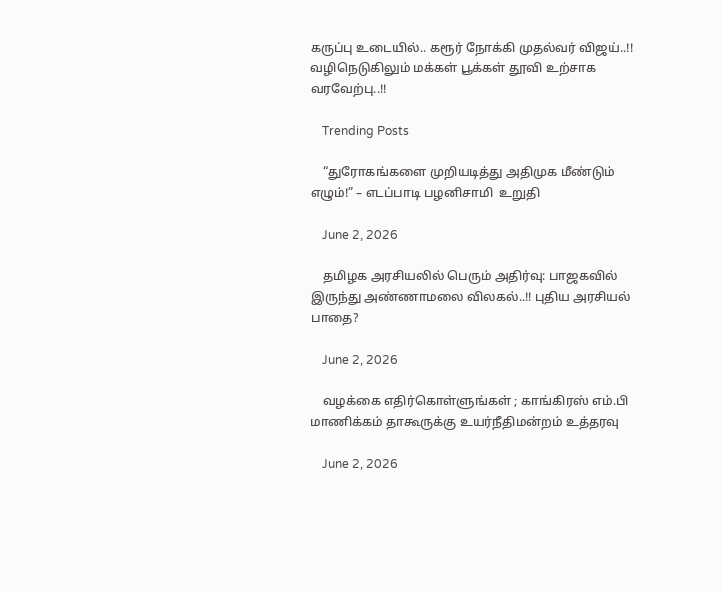கருப்பு உடையில்.. கரூர் நோக்கி முதல்வர் விஜய்..!! வழிநெடுகிலும் மக்கள் பூக்கள் தூவி உற்சாக வரவேற்பு..!!

    Trending Posts

    “துரோகங்களை முறியடித்து அதிமுக மீண்டும் எழும்!” – எடப்பாடி பழனிசாமி  உறுதி

    June 2, 2026

    தமிழக அரசியலில் பெரும் அதிர்வு: பாஜகவில் இருந்து அண்ணாமலை விலகல்..!! புதிய அரசியல் பாதை?

    June 2, 2026

    வழக்கை எதிர்கொள்ளுங்கள் ; காங்கிரஸ் எம்.பி மாணிக்கம் தாகூருக்கு உயர்நீதிமன்றம் உத்தரவு

    June 2, 2026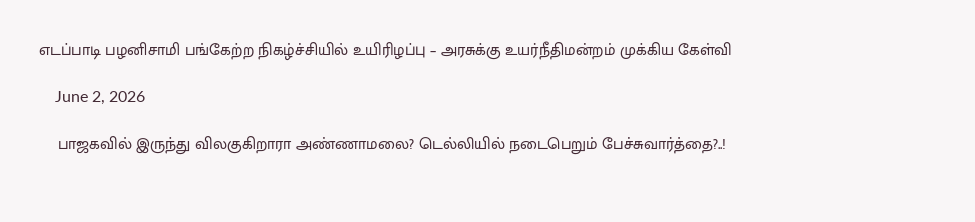எடப்பாடி பழனிசாமி பங்கேற்ற நிகழ்ச்சியில் உயிரிழப்பு – அரசுக்கு உயர்நீதிமன்றம் முக்கிய கேள்வி

    June 2, 2026

    பாஜகவில் இருந்து விலகுகிறாரா அண்ணாமலை? டெல்லியில் நடைபெறும் பேச்சுவார்த்தை?..!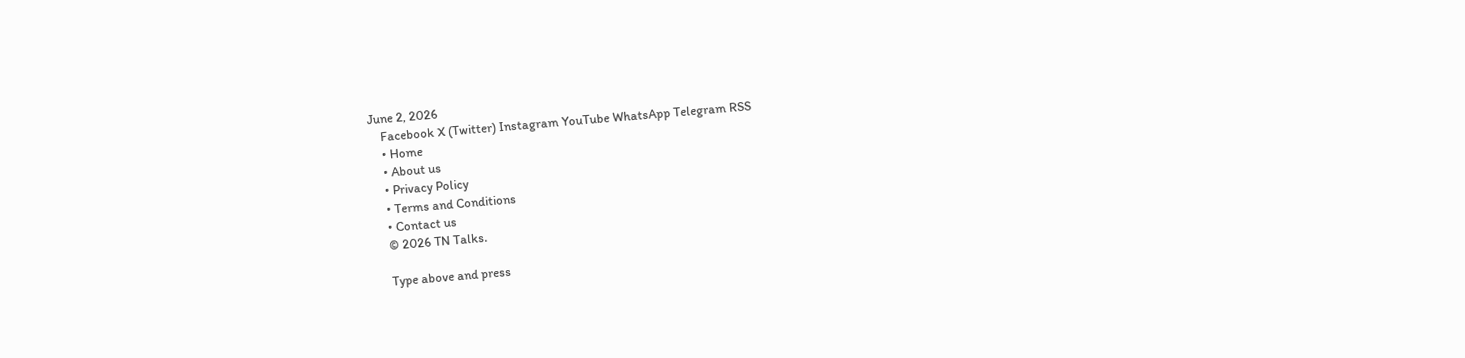June 2, 2026
    Facebook X (Twitter) Instagram YouTube WhatsApp Telegram RSS
    • Home
    • About us
    • Privacy Policy
    • Terms and Conditions
    • Contact us
    © 2026 TN Talks.

    Type above and press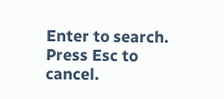Enter to search. Press Esc to cancel.